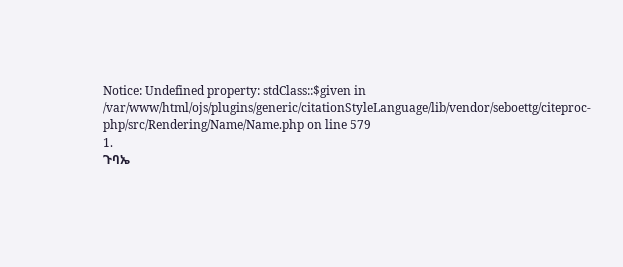Notice: Undefined property: stdClass::$given in /var/www/html/ojs/plugins/generic/citationStyleLanguage/lib/vendor/seboettg/citeproc-php/src/Rendering/Name/Name.php on line 579
1.
ጉባኤ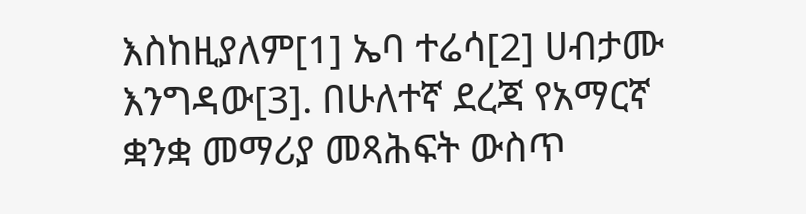እስከዚያለም[1] ኤባ ተሬሳ[2] ሀብታሙ እንግዳው[3]. በሁለተኛ ደረጃ የአማርኛ ቋንቋ መማሪያ መጻሕፍት ውስጥ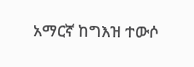አማርኛ ከግእዝ ተውሶ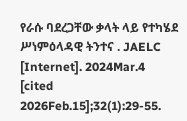የራሱ ባደረጋቸው ቃላት ላይ የተካሄደ ሥነምዕላዳዊ ትንተና . JAELC [Internet]. 2024Mar.4 [cited 2026Feb.15];32(1):29-55.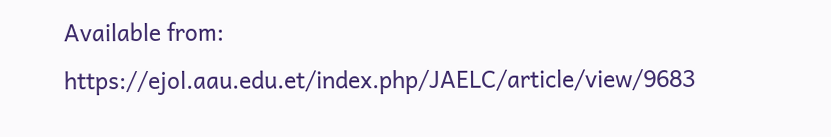Available from: https://ejol.aau.edu.et/index.php/JAELC/article/view/9683